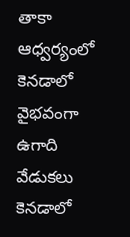తాకా ఆధ్వర్యంలో కెనడాలో వైభవంగా ఉగాది వేడుకలు
కెనడాలో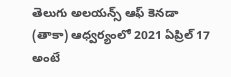తెలుగు అలయన్స్ ఆఫ్ కెనడా (తాకా) ఆధ్వర్యంలో 2021 ఏప్రిల్ 17 అంటే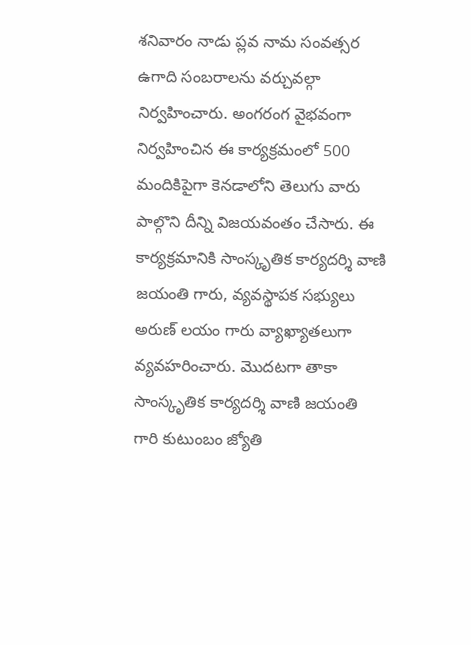శనివారం నాడు ప్లవ నామ సంవత్సర ఉగాది సంబరాలను వర్చువల్గా నిర్వహించారు. అంగరంగ వైభవంగా నిర్వహించిన ఈ కార్యక్రమంలో 500 మందికిపైగా కెనడాలోని తెలుగు వారు పాల్గొని దీన్ని విజయవంతం చేసారు. ఈ కార్యక్రమానికి సాంస్కృతిక కార్యదర్శి వాణి జయంతి గారు, వ్యవస్థాపక సభ్యులు అరుణ్ లయం గారు వ్యాఖ్యాతలుగా వ్యవహరించారు. మొదటగా తాకా సాంస్కృతిక కార్యదర్శి వాణి జయంతి గారి కుటుంబం జ్యోతి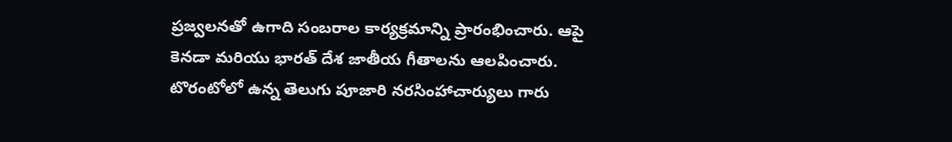ప్రజ్వలనతో ఉగాది సంబరాల కార్యక్రమాన్ని ప్రారంభించారు. ఆపై కెనడా మరియు భారత్ దేశ జాతీయ గీతాలను ఆలపించారు. టొరంటోలో ఉన్న తెలుగు పూజారి నరసింహాచార్యులు గారు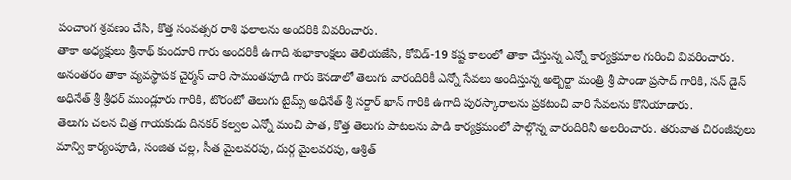పంచాంగ శ్రవణం చేసి, కొత్త సంవత్సర రాశి ఫలాలను అందరికి వివరించారు.
తాకా అధ్యక్షులు శ్రీనాథ్ కుందూరి గారు అందరికీ ఉగాది శుభాకాంక్షలు తెలియజేసి, కోవిడ్-19 కష్ట కాలంలో తాకా చేస్తున్న ఎన్నో కార్యక్రమాల గురించి వివరించారు. అనంతరం తాకా వ్యవస్థాపక చైర్మన్ చారి సామంతపూడి గారు కెనడాలో తెలుగు వారందిరికీ ఎన్నో సేవలు అందిస్తున్న అల్బెర్టా మంత్రి శ్రీ పాండా ప్రసాద్ గారికి, సన్ డైన్ అధినేత్ శ్రీ శ్రీధర్ ముండ్లూరు గారికి, టొరంటో తెలుగు టైమ్స్ అధినేత్ శ్రీ సర్దార్ ఖాన్ గారికి ఉగాది పురస్కారాలను ప్రకటంచి వారి సేవలను కొనియాడారు.
తెలుగు చలన చిత్ర గాయకుడు దినకర్ కల్వల ఎన్నో మంచి పాత, కొత్త తెలుగు పాటలను పాడి కార్యక్రమంలో పాల్గొన్న వారందిరినీ అలరించారు. తరువాత చిరంజీవులు మాన్వి కార్యంపూడి, సంజిత చల్ల, సీత మైలవరపు, దుర్గ మైలవరపు, ఆశ్రిత్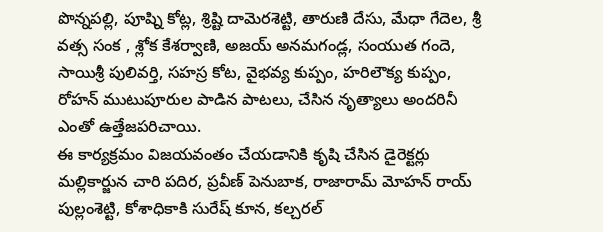పొన్నపల్లి, పూష్ని కోట్ల, శ్రిష్టి దామెరశెట్టి, తారుణి దేసు, మేధా గేదెల, శ్రీ వత్స సంక , శ్లోక కేశర్వాణి, అజయ్ అనమగండ్ల, సంయుత గందె, సాయిశ్రీ పులివర్తి, సహస్ర కోట, వైభవ్య కుప్పం, హరిలౌక్య కుప్పం, రోహన్ ముటుపూరుల పాడిన పాటలు, చేసిన నృత్యాలు అందరినీ ఎంతో ఉత్తేజపరిచాయి.
ఈ కార్యక్రమం విజయవంతం చేయడానికి కృషి చేసిన డైరెక్టర్లు మల్లికార్జున చారి పదిర, ప్రవీణ్ పెనుబాక, రాజారామ్ మోహన్ రాయ్ పుల్లంశెట్టి, కోశాధికాకి సురేష్ కూన, కల్చరల్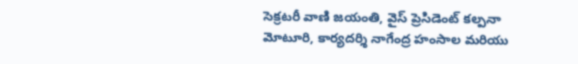సెక్రటరీ వాణి జయంతి, వైస్ ప్రెసిడెంట్ కల్పనా మోటూరి, కార్యదర్శి నాగేంద్ర హంసాల మరియు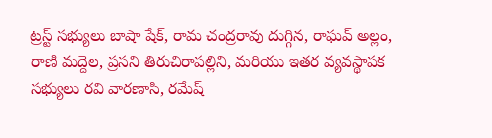ట్రస్ట్ సభ్యులు బాషా షేక్, రామ చంద్రరావు దుగ్గిన, రాఘవ్ అల్లం, రాణి మద్దెల, ప్రసని తిరుచిరాపల్లిని, మరియు ఇతర వ్యవస్థాపక సభ్యులు రవి వారణాసి, రమేష్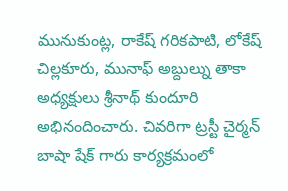మునుకుంట్ల, రాకేష్ గరికపాటి, లోకేష్ చిల్లకూరు, మునాఫ్ అబ్దుల్ను తాకా అధ్యక్షులు శ్రీనాథ్ కుందూరి అభినందించారు. చివరిగా ట్రస్టీ చైర్మన్ బాషా షేక్ గారు కార్యక్రమంలో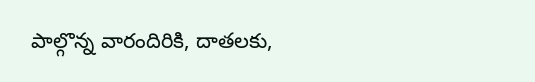పాల్గొన్న వారందిరికి, దాతలకు,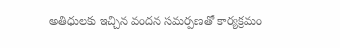అతిధులకు ఇచ్చిన వందన సమర్పణతో కార్యక్రమం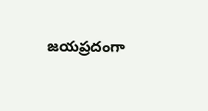జయప్రదంగా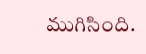ముగిసింది.